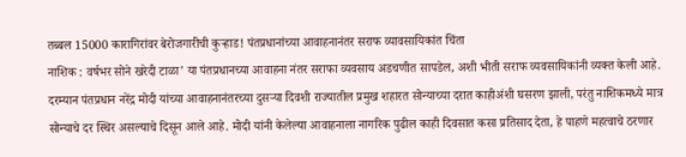तब्बल 15000 कारागिरांवर बेरोजगारीची कुऱ्हाड! पंतप्रधानांच्या आवाहनानंतर सराफ व्यावसायिकांत चिंता
नाशिक : वर्षभर सोने खरेदी टाळा’ या पंतप्रधानच्या आवाहना नंतर सराफा व्यवसाय अडचणीत सापडेल, अशी भीती सराफ व्यवसायिकांनी व्यक्त केली आहे. दरम्यान पंतप्रधान नरेंद्र मोदी यांच्या आवाहनानंतरच्या दुसऱ्या दिवशी राज्यातील प्रमुख शहारत सोन्याच्या दरात काहीअंशी घसरण झाली, परंतु नाशिकमध्ये मात्र सोन्याचे दर स्थिर असल्याचे दिसून आले आहे. मोदी यांनी केलेल्या आवाहनाला नागरिक पुढील काही दिवसात कसा प्रतिसाद देता, हे पाहणे महत्वाचे ठरणार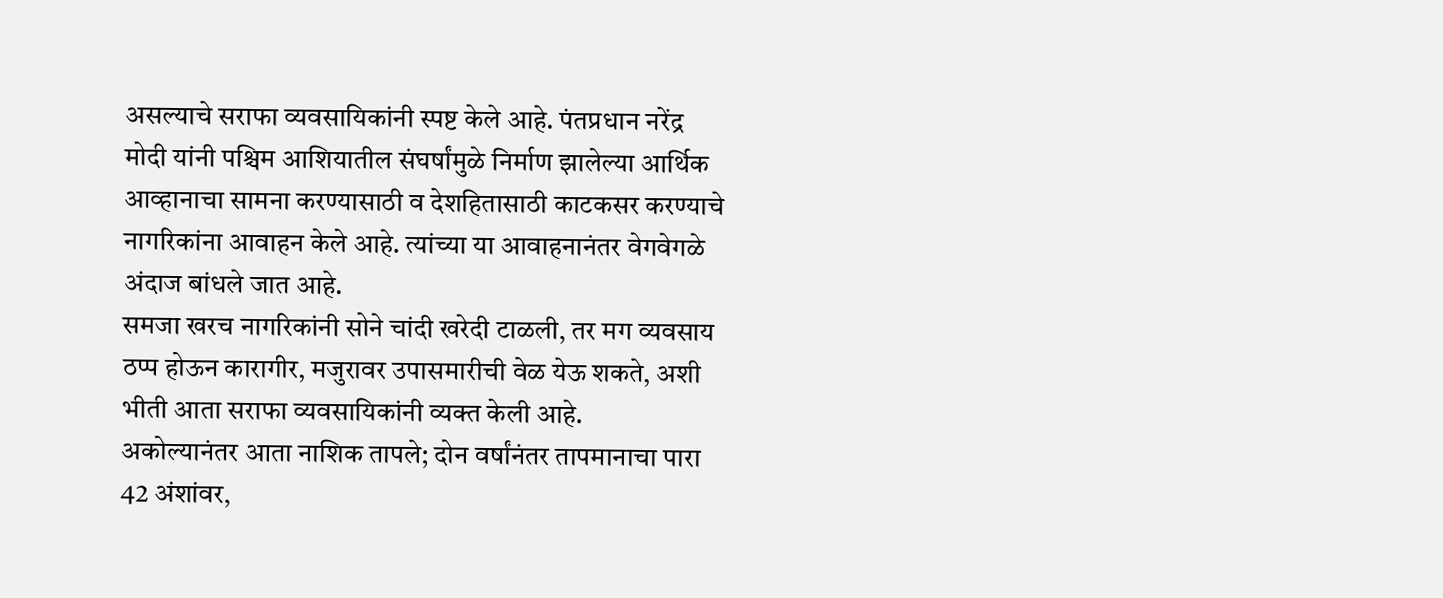असल्याचे सराफा व्यवसायिकांनी स्पष्ट केले आहे. पंतप्रधान नरेंद्र मोदी यांनी पश्चिम आशियातील संघर्षांमुळे निर्माण झालेल्या आर्थिक आव्हानाचा सामना करण्यासाठी व देशहितासाठी काटकसर करण्याचे नागरिकांना आवाहन केले आहे. त्यांच्या या आवाहनानंतर वेगवेगळे अंदाज बांधले जात आहे.
समजा खरच नागरिकांनी सोने चांदी खरेदी टाळली, तर मग व्यवसाय ठप्प होऊन कारागीर, मजुरावर उपासमारीची वेळ येऊ शकते, अशी भीती आता सराफा व्यवसायिकांनी व्यक्त केली आहे.
अकोल्यानंतर आता नाशिक तापले; दोन वर्षांनंतर तापमानाचा पारा 42 अंशांवर,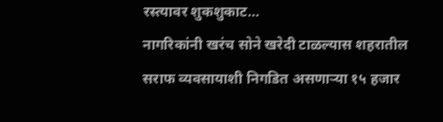रस्त्यावर शुकशुकाट…
नागरिकांनी खरंच सोने खरेदी टाळल्यास शहरातील सराफ व्यवसायाशी निगडित असणाऱ्या १५ हजार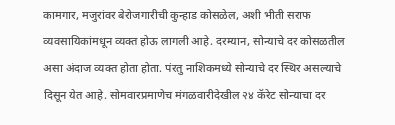कामगार, मजुरांवर बेरोजगारीची कुन्हाड कोसळेल, अशी भीती सराफ व्यवसायिकांमधून व्यक्त होऊ लागली आहे. दरम्यान, सोन्याचे दर कोसळतील असा अंदाज व्यक्त होता होता. पंरतु नाशिकमध्ये सोन्याचे दर स्थिर असल्याचे दिसून येत आहे. सोमवारप्रमाणेच मंगळवारीदेखील २४ कॅरेट सोन्याचा दर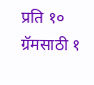प्रति १० ग्रॅमसाठी १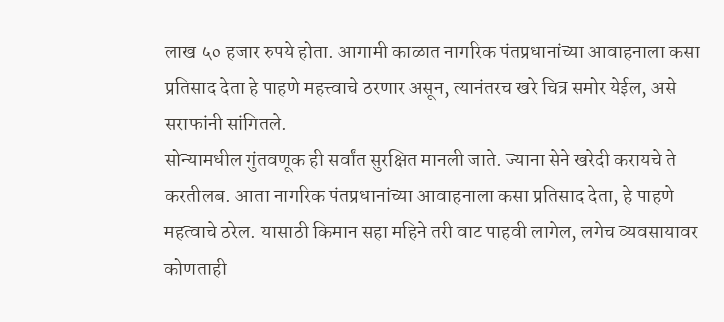लाख ५० हजार रुपये होता. आगामी काळात नागरिक पंतप्रधानांच्या आवाहनाला कसा प्रतिसाद देता हे पाहणे महत्त्वाचे ठरणार असून, त्यानंतरच खरे चित्र समोर येईल, असे सराफांनी सांगितले.
सोन्यामधील गुंतवणूक ही सर्वांत सुरक्षित मानली जाते. ज्याना सेने खरेदी करायचे ते करतीलब. आता नागरिक पंतप्रधानांच्या आवाहनाला कसा प्रतिसाद देता, हे पाहणे महत्वाचे ठरेल. यासाठी किमान सहा महिने तरी वाट पाहवी लागेल, लगेच व्यवसायावर कोणताही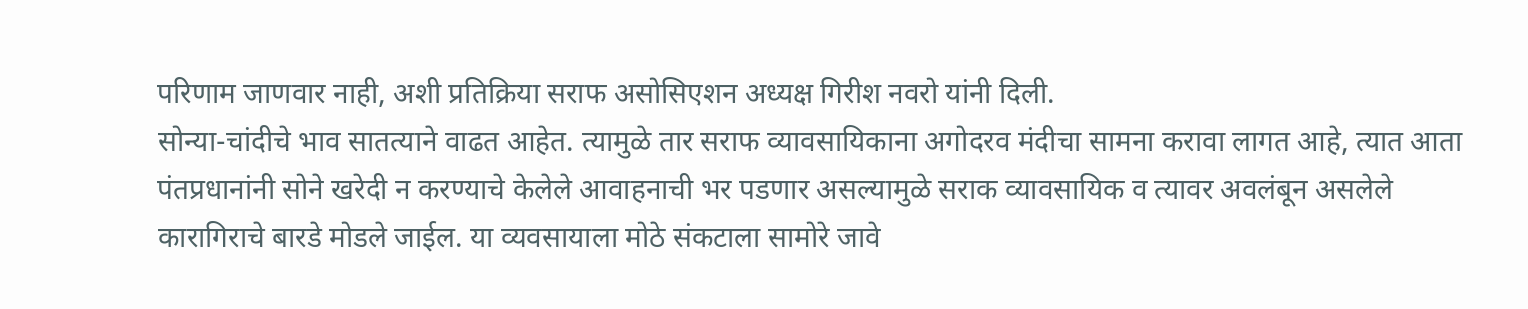परिणाम जाणवार नाही, अशी प्रतिक्रिया सराफ असोसिएशन अध्यक्ष गिरीश नवरो यांनी दिली.
सोन्या-चांदीचे भाव सातत्याने वाढत आहेत. त्यामुळे तार सराफ व्यावसायिकाना अगोदरव मंदीचा सामना करावा लागत आहे, त्यात आता पंतप्रधानांनी सोने खरेदी न करण्याचे केलेले आवाहनाची भर पडणार असल्यामुळे सराक व्यावसायिक व त्यावर अवलंबून असलेले कारागिराचे बारडे मोडले जाईल. या व्यवसायाला मोठे संकटाला सामोरे जावे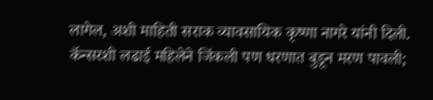लागेल, अशी माहिती सराक व्यावसायिक कृष्णा नागरे यांनी दिली.
कॅन्सरशी लढाई महिलेने जिंकली पण धरणात बुडून मरण पावली;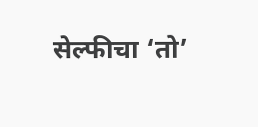सेल्फीचा ‘तो’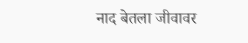नाद बेतला जीवावर